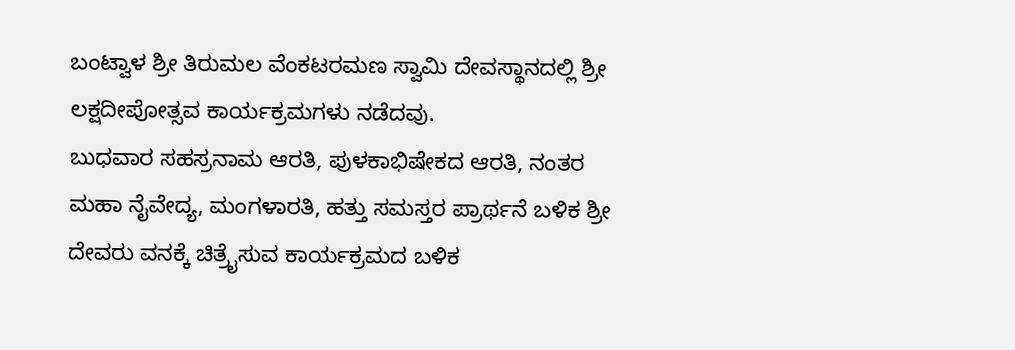ಬಂಟ್ವಾಳ ಶ್ರೀ ತಿರುಮಲ ವೆಂಕಟರಮಣ ಸ್ವಾಮಿ ದೇವಸ್ಥಾನದಲ್ಲಿ ಶ್ರೀ ಲಕ್ಷದೀಪೋತ್ಸವ ಕಾರ್ಯಕ್ರಮಗಳು ನಡೆದವು.
ಬುಧವಾರ ಸಹಸ್ರನಾಮ ಆರತಿ, ಪುಳಕಾಭಿಷೇಕದ ಆರತಿ, ನಂತರ ಮಹಾ ನೈವೇದ್ಯ, ಮಂಗಳಾರತಿ, ಹತ್ತು ಸಮಸ್ತರ ಪ್ರಾರ್ಥನೆ ಬಳಿಕ ಶ್ರೀ ದೇವರು ವನಕ್ಕೆ ಚಿತ್ರೈಸುವ ಕಾರ್ಯಕ್ರಮದ ಬಳಿಕ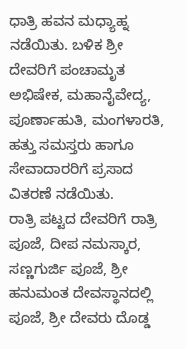ಧಾತ್ರಿ ಹವನ ಮಧ್ಯಾಹ್ನ ನಡೆಯಿತು. ಬಳಿಕ ಶ್ರೀ ದೇವರಿಗೆ ಪಂಚಾಮೃತ ಅಭಿಷೇಕ, ಮಹಾನೈವೇದ್ಯ, ಪೂರ್ಣಾಹುತಿ, ಮಂಗಳಾರತಿ, ಹತ್ತು ಸಮಸ್ತರು ಹಾಗೂ ಸೇವಾದಾರರಿಗೆ ಪ್ರಸಾದ ವಿತರಣೆ ನಡೆಯಿತು.
ರಾತ್ರಿ ಪಟ್ಟದ ದೇವರಿಗೆ ರಾತ್ರಿ ಪೂಜೆ, ದೀಪ ನಮಸ್ಕಾರ, ಸಣ್ಣಗುರ್ಜಿ ಪೂಜೆ, ಶ್ರೀ ಹನುಮಂತ ದೇವಸ್ಥಾನದಲ್ಲಿ ಪೂಜೆ, ಶ್ರೀ ದೇವರು ದೊಡ್ಡ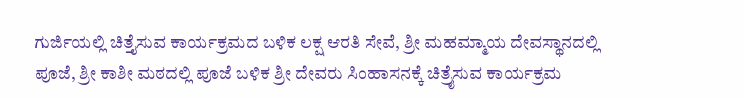ಗುರ್ಜಿಯಲ್ಲಿ ಚಿತ್ತೈಸುವ ಕಾರ್ಯಕ್ರಮದ ಬಳಿಕ ಲಕ್ಷ ಆರತಿ ಸೇವೆ, ಶ್ರೀ ಮಹಮ್ಮಾಯ ದೇವಸ್ಥಾನದಲ್ಲಿ ಪೂಜೆ, ಶ್ರೀ ಕಾಶೀ ಮಠದಲ್ಲಿ ಪೂಜೆ ಬಳಿಕ ಶ್ರೀ ದೇವರು ಸಿಂಹಾಸನಕ್ಕೆ ಚಿತ್ರೈಸುವ ಕಾರ್ಯಕ್ರಮ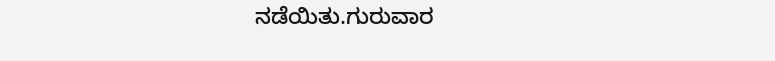ನಡೆಯಿತು.ಗುರುವಾರ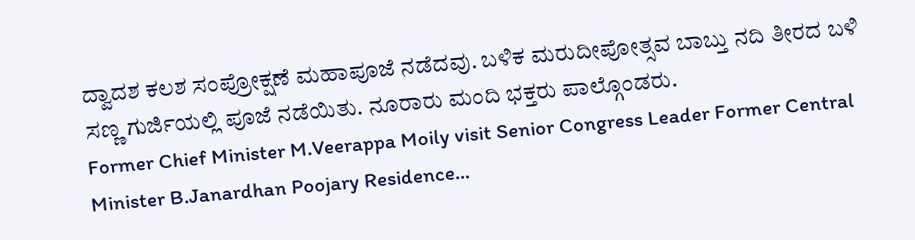ದ್ವಾದಶ ಕಲಶ ಸಂಪ್ರೋಕ್ಷಣೆ ಮಹಾಪೂಜೆ ನಡೆದವು. ಬಳಿಕ ಮರುದೀಪೋತ್ಸವ ಬಾಬ್ತು ನದಿ ತೀರದ ಬಳಿ ಸಣ್ಣ ಗುರ್ಜಿಯಲ್ಲಿ ಪೂಜೆ ನಡೆಯಿತು. ನೂರಾರು ಮಂದಿ ಭಕ್ತರು ಪಾಲ್ಗೊಂಡರು.
Former Chief Minister M.Veerappa Moily visit Senior Congress Leader Former Central Minister B.Janardhan Poojary Residence…